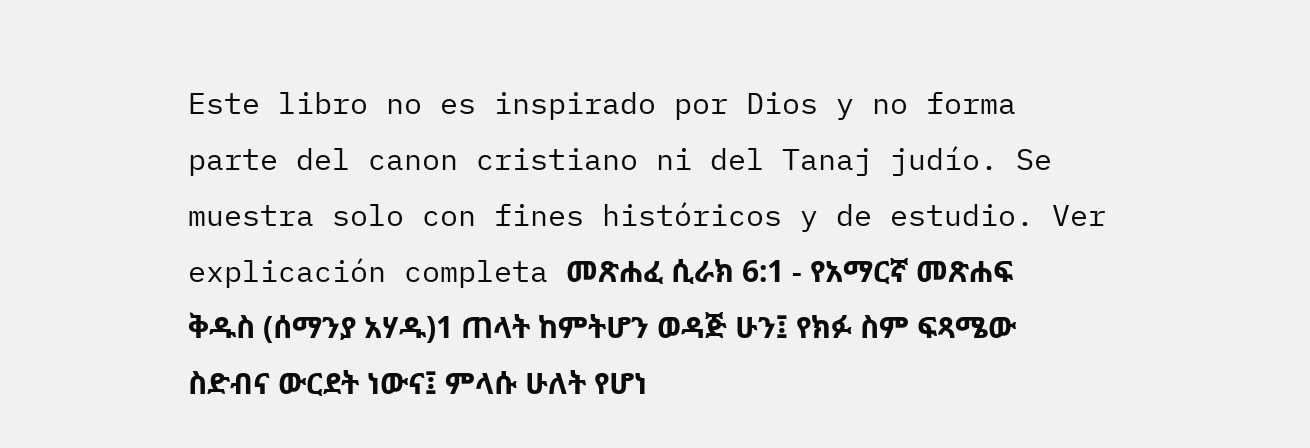Este libro no es inspirado por Dios y no forma parte del canon cristiano ni del Tanaj judío. Se muestra solo con fines históricos y de estudio. Ver explicación completa መጽሐፈ ሲራክ 6:1 - የአማርኛ መጽሐፍ ቅዱስ (ሰማንያ አሃዱ)1 ጠላት ከምትሆን ወዳጅ ሁን፤ የክፉ ስም ፍጻሜው ስድብና ውርደት ነውና፤ ምላሱ ሁለት የሆነ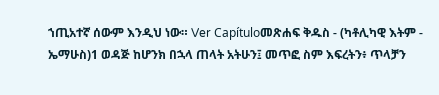ኀጢአተኛ ሰውም እንዲህ ነው። Ver Capítuloመጽሐፍ ቅዱስ - (ካቶሊካዊ እትም - ኤማሁስ)1 ወዳጅ ከሆንክ በኋላ ጠላት አትሁን፤ መጥፎ ስም እፍረትን፥ ጥላቻን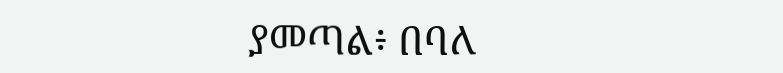ያመጣል፥ በባለ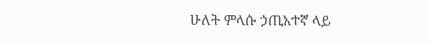ሁለት ምላሱ ኃጢአተኛ ላይ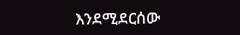እንደሚደርሰው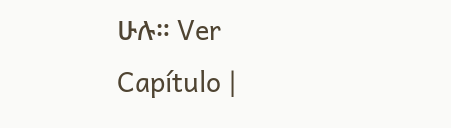ሁሉ። Ver Capítulo |